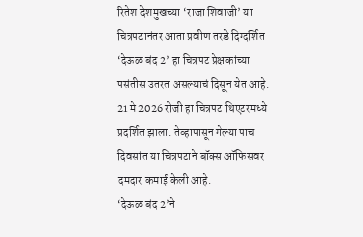रितेश देशमुखच्या ‘राजा शिवाजी’ या चित्रपटानंतर आता प्रवीण तरडे दिग्दर्शित ‘देऊळ बंद 2’ हा चित्रपट प्रेक्षकांच्या पसंतीस उतरत असल्याचं दिसून येत आहे. 21 मे 2026 रोजी हा चित्रपट थिएटरमध्ये प्रदर्शित झाला. तेव्हापासून गेल्या पाच दिवसांत या चित्रपटाने बॉक्स ऑफिसवर दमदार कमाई केली आहे.
‘देऊळ बंद 2’ने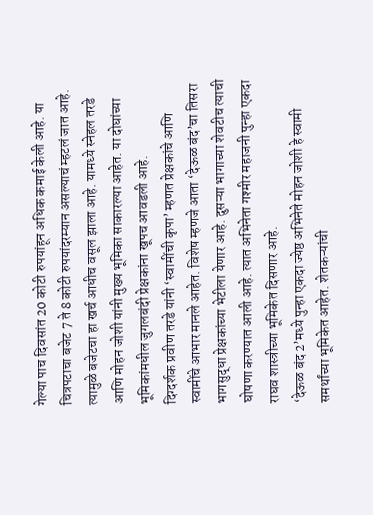गेल्या पाच दिवसांत 20 कोटी रुपयांहून अधिक कमाई केली आहे. या चित्रपटाचा बजेट 7 ते 8 कोटी रुपयांदरम्यान असल्याचं म्हटलं जात आहे. त्यामुळे बजेटचा हा खर्च आधीच वसूल झाला आहे. यामध्ये स्नेहल तरडे आणि मोहन जोशी यांनी मुख्य भूमिका साकारल्या आहेत. या दोघांच्या भूमिकांमधील जुगलबंदी प्रेक्षकांना खूपच आवडली आहे.
दिग्दर्शक प्रवीण तरडे यांनी ‘स्वामींची कृपा’ म्हणत प्रेक्षकांचे आणि स्वामींचे आभार मानले आहेत. विशेष म्हणजे आता ‘देऊळ बंद’चा तिसरा भागसुद्धा प्रेक्षकांच्या भेटीला येणार आहे. दुसऱ्या भागाच्या शेवटीच त्याची घोषणा करण्यात आली आहे. त्यात अभिनेता गश्मीर महाजनी पुन्हा एकदा राघव शास्त्रीच्या भूमिकेत दिसणार आहे.
‘देऊळ बंद 2’मध्ये पुन्हा एकदा ज्येष्ठ अभिनेते मोहन जोशी हे स्वामी समर्थांच्या भूमिकेत आहेत. शेतकऱ्यांची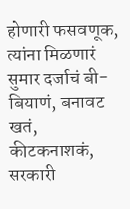होणारी फसवणूक, त्यांना मिळणारं सुमार दर्जाचं बी-बियाणं, बनावट खतं, कीटकनाशकं, सरकारी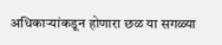अधिकाऱ्यांकडून होणारा छळ या सगळ्या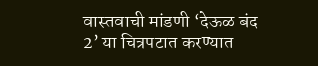वास्तवाची मांडणी ‘देऊळ बंद 2’ या चित्रपटात करण्यात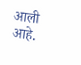आली आहे.